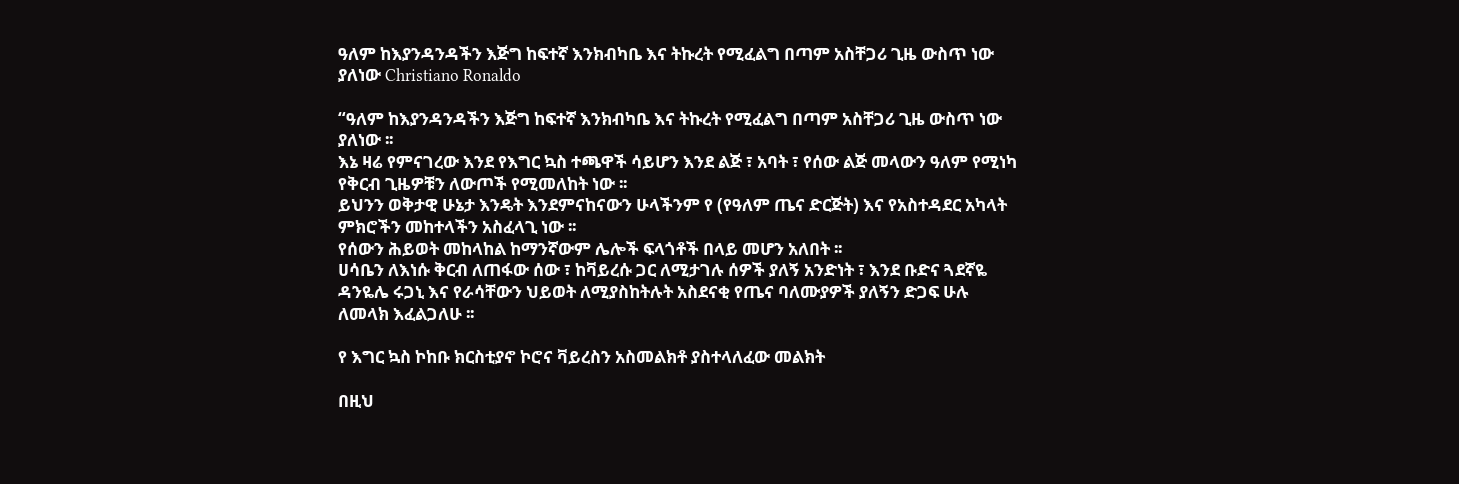ዓለም ከእያንዳንዳችን እጅግ ከፍተኛ እንክብካቤ እና ትኩረት የሚፈልግ በጣም አስቸጋሪ ጊዜ ውስጥ ነው ያለነው Christiano Ronaldo

“ዓለም ከእያንዳንዳችን እጅግ ከፍተኛ እንክብካቤ እና ትኩረት የሚፈልግ በጣም አስቸጋሪ ጊዜ ውስጥ ነው ያለነው ፡፡
እኔ ዛሬ የምናገረው እንደ የእግር ኳስ ተጫዋች ሳይሆን እንደ ልጅ ፣ አባት ፣ የሰው ልጅ መላውን ዓለም የሚነካ የቅርብ ጊዜዎቹን ለውጦች የሚመለከት ነው ፡፡
ይህንን ወቅታዊ ሁኔታ እንዴት እንደምናከናውን ሁላችንም የ (የዓለም ጤና ድርጅት) እና የአስተዳደር አካላት ምክሮችን መከተላችን አስፈላጊ ነው ፡፡
የሰውን ሕይወት መከላከል ከማንኛውም ሌሎች ፍላጎቶች በላይ መሆን አለበት ፡፡
ሀሳቤን ለእነሱ ቅርብ ለጠፋው ሰው ፣ ከቫይረሱ ጋር ለሚታገሉ ሰዎች ያለኝ አንድነት ፣ እንደ ቡድና ጓደኛዬ ዳንዬሌ ሩጋኒ እና የራሳቸውን ህይወት ለሚያስከትሉት አስደናቂ የጤና ባለሙያዎች ያለኝን ድጋፍ ሁሉ ለመላክ እፈልጋለሁ ፡፡

የ እግር ኳስ ኮከቡ ክርስቲያኖ ኮሮና ቫይረስን አስመልክቶ ያስተላለፈው መልክት

በዚህ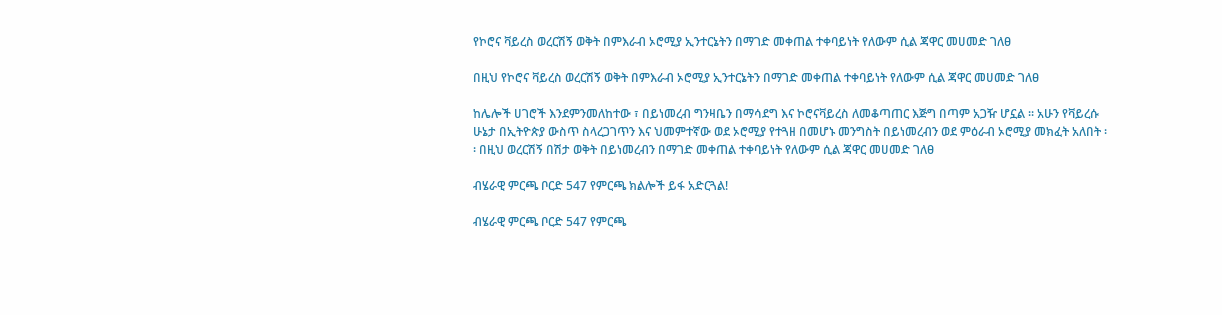የኮሮና ቫይረስ ወረርሽኝ ወቅት በምእራብ ኦሮሚያ ኢንተርኔትን በማገድ መቀጠል ተቀባይነት የለውም ሲል ጃዋር መሀመድ ገለፀ

በዚህ የኮሮና ቫይረስ ወረርሽኝ ወቅት በምእራብ ኦሮሚያ ኢንተርኔትን በማገድ መቀጠል ተቀባይነት የለውም ሲል ጃዋር መሀመድ ገለፀ

ከሌሎች ሀገሮች እንደምንመለከተው ፣ በይነመረብ ግንዛቤን በማሳደግ እና ኮሮናቫይረስ ለመቆጣጠር እጅግ በጣም አጋዥ ሆኗል ፡፡ አሁን የቫይረሱ ሁኔታ በኢትዮጵያ ውስጥ ስላረጋገጥን እና ህመምተኛው ወደ ኦሮሚያ የተጓዘ በመሆኑ መንግስት በይነመረብን ወደ ምዕራብ ኦሮሚያ መክፈት አለበት ፡፡ በዚህ ወረርሽኝ በሽታ ወቅት በይነመረብን በማገድ መቀጠል ተቀባይነት የለውም ሲል ጃዋር መሀመድ ገለፀ

ብሄራዊ ምርጫ ቦርድ 547 የምርጫ ክልሎች ይፋ አድርጓል!

ብሄራዊ ምርጫ ቦርድ 547 የምርጫ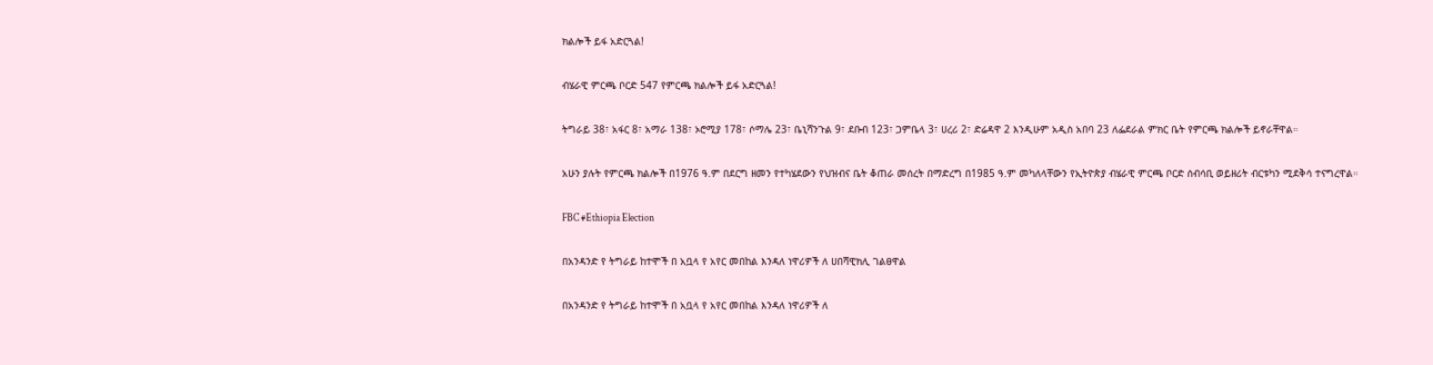ክልሎች ይፋ አድርጓል!

ብሄራዊ ምርጫ ቦርድ 547 የምርጫ ክልሎች ይፋ አድርጓል!

ትግራይ 38፣ አፋር 8፣ አማራ 138፣ ኦሮሚያ 178፣ ሶማሌ 23፣ ቤኒሻንጉል 9፣ ደቡብ 123፣ ጋምቤላ 3፣ ሀረሪ 2፣ ድሬዳዋ 2 እንዲሁም አዲስ አበባ 23 ለፌደራል ምክር ቤት የምርጫ ክልሎች ይኖራቸዋል።

አሁን ያሉት የምርጫ ክልሎች በ1976 ዓ.ም በደርግ ዘመን የተካሄደውን የህዝብና ቤት ቆጠራ መሰረት በማድረግ በ1985 ዓ.ም መካለላቸውን የኢትዮጵያ ብሄራዊ ምርጫ ቦርድ ሰብሳቢ ወይዘሪት ብርቱካን ሚደቅሳ ተናግረዋል።

FBC #Ethiopia Election

በአንዳንድ የ ትግራይ ከተሞች በ አቧላ የ አየር መበከል እንዳለ ነዋሪዎች ለ ሀበሻዊክሊ ገልፀዋል

በአንዳንድ የ ትግራይ ከተሞች በ አቧላ የ አየር መበከል እንዳለ ነዋሪዎች ለ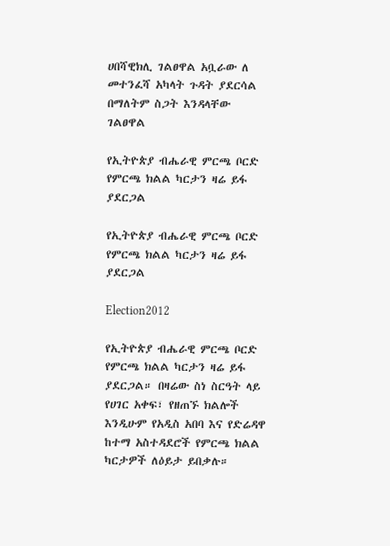ሀበሻዊክሊ ገልፀዋል አቧራው ለ መተንፈሻ አካላት ጉዳት ያደርሳል በማለትም ስጋት እንዳላቸው ገልፀዋል

የኢትዮጵያ ብሔራዊ ምርጫ ቦርድ የምርጫ ክልል ካርታን ዛሬ ይፋ ያደርጋል

የኢትዮጵያ ብሔራዊ ምርጫ ቦርድ የምርጫ ክልል ካርታን ዛሬ ይፋ ያደርጋል

Election2012

የኢትዮጵያ ብሔራዊ ምርጫ ቦርድ የምርጫ ክልል ካርታን ዛሬ ይፋ ያደርጋል። በዛሬው ስነ ስርዓት ላይ የሀገር አቀፍ፣ የዘጠኙ ክልሎች እንዲሁም የአዲስ አበባ እና የድሬዳዋ ከተማ አስተዳደሮች የምርጫ ክልል ካርታዎች ለዕይታ ይበቃሉ።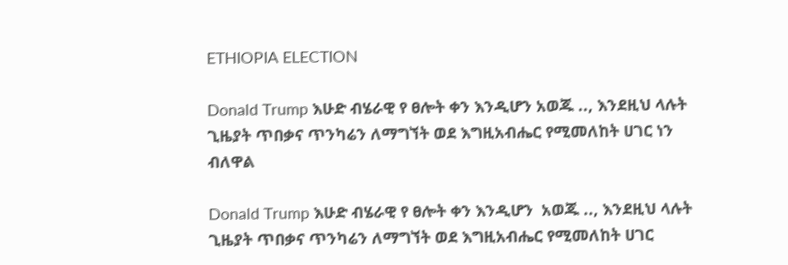ETHIOPIA ELECTION

Donald Trump እሁድ ብሄራዊ የ ፀሎት ቀን እንዲሆን አወጁ .., እንደዚህ ላሉት ጊዜያት ጥበቃና ጥንካሬን ለማግኘት ወደ እግዚአብሔር የሚመለከት ሀገር ነን ብለዋል

Donald Trump እሁድ ብሄራዊ የ ፀሎት ቀን እንዲሆን  አወጁ .., እንደዚህ ላሉት ጊዜያት ጥበቃና ጥንካሬን ለማግኘት ወደ እግዚአብሔር የሚመለከት ሀገር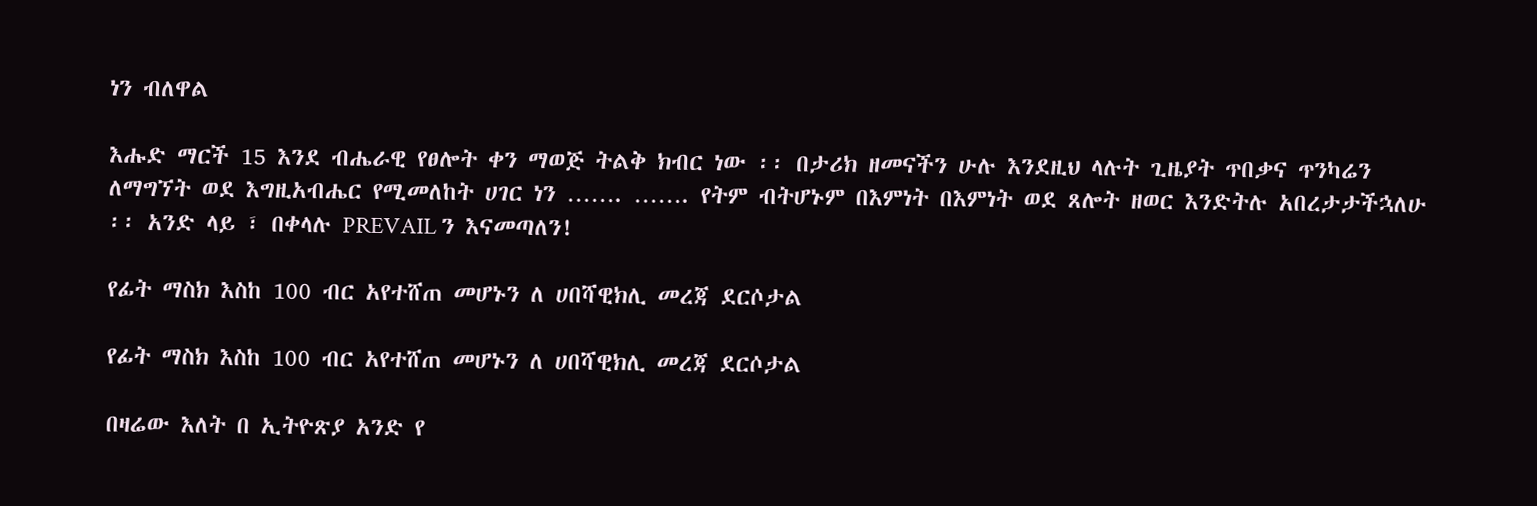ነን ብለዋል

እሑድ ማርች 15 እንደ ብሔራዊ የፀሎት ቀን ማወጅ ትልቅ ክብር ነው ፡፡ በታሪክ ዘመናችን ሁሉ እንደዚህ ላሉት ጊዜያት ጥበቃና ጥንካሬን ለማግኘት ወደ እግዚአብሔር የሚመለከት ሀገር ነን ……. ……. የትም ብትሆኑም በእምነት በእምነት ወደ ጸሎት ዘወር እንድትሉ አበረታታችኋለሁ ፡፡ አንድ ላይ ፣ በቀላሉ PREVAIL ን እናመጣለን!

የፊት ማስክ እስከ 100 ብር አየተሸጠ መሆኑን ለ ሀበሻዊክሊ መረጃ ደርሶታል

የፊት ማስክ እስከ 100 ብር አየተሸጠ መሆኑን ለ ሀበሻዊክሊ መረጃ ደርሶታል

በዛሬው እለት በ ኢትዮጽያ አንድ የ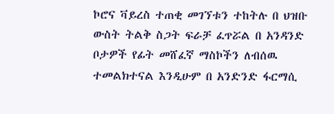ኮሮና ቫይረስ ተጠቂ መገኘቱን ተከትሉ በ ህዝቡ ውስት ትልቅ ስጋት ፍራቻ ፈጥሯል በ አንዳንድ ቦታዎች የፊት መሸፈኛ ማስኮችን ለብሰዉ ተመልክተናል እንዲሁም በ አንድንድ ፋርማሲ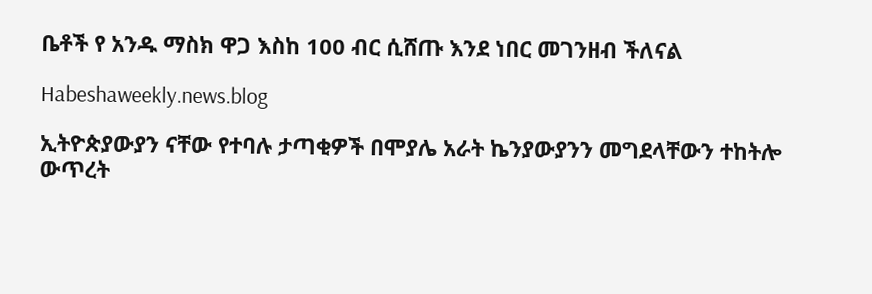ቤቶች የ አንዱ ማስክ ዋጋ እስከ 100 ብር ሲሸጡ እንደ ነበር መገንዘብ ችለናል

Habeshaweekly.news.blog

ኢትዮጵያውያን ናቸው የተባሉ ታጣቂዎች በሞያሌ አራት ኬንያውያንን መግደላቸውን ተከትሎ ውጥረት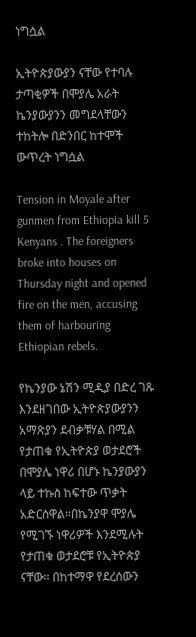ነግሷል

ኢትዮጵያውያን ናቸው የተባሉ ታጣቂዎች በሞያሌ አራት ኬንያውያንን መግደላቸውን ተከትሎ በድንበር ከተሞች ውጥረት ነግሷል

Tension in Moyale after gunmen from Ethiopia kill 5 Kenyans . The foreigners broke into houses on Thursday night and opened fire on the men, accusing them of harbouring Ethiopian rebels.

የኬንያው ኔሽን ሚዲያ በድረ ገጹ እንደዘገበው ኢትዮጵያውያንን አማጽያን ደብቃቹሃል በሚል የታጠቁ የኢትዮጵያ ወታደሮች በሞያሌ ነዋሪ በሆኑ ኬንያውያን ላይ ተኩስ ከፍተው ጥቃት አድርሰዋል።በኬንያዋ ሞያሌ የሚገኙ ነዋሪዎች እንደሚሉት የታጠቁ ወታደሮቹ የኢትዮጵያ ናቸው። በከተማዋ የደረሰውን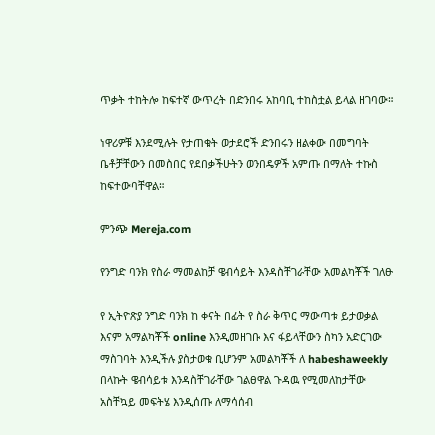ጥቃት ተከትሎ ከፍተኛ ውጥረት በድንበሩ አከባቢ ተከስቷል ይላል ዘገባው።

ነዋሪዎቹ እንደሚሉት የታጠቁት ወታደሮች ድንበሩን ዘልቀው በመግባት ቤቶቻቸውን በመስበር የደበቃችሁትን ወንበዴዎች አምጡ በማለት ተኩስ ከፍተውባቸዋል።

ምንጭ Mereja.com

የንግድ ባንክ የስራ ማመልከቻ ዌብሳይት እንዳስቸገራቸው አመልካቾች ገለፁ

የ ኢትዮጽያ ንግድ ባንክ ከ ቀናት በፊት የ ስራ ቅጥር ማውጣቱ ይታወቃል እናም አማልካቾች online እንዲመዘገቡ እና ፋይላቸውን ስካን አድርገው ማስገባት እንዲችሉ ያስታወቁ ቢሆንም አመልካቾች ለ habeshaweekly በላኩት ዌብሳይቱ እንዳስቸገራቸው ገልፀዋል ጉዳዉ የሚመለከታቸው አስቸኳይ መፍትሄ እንዲሰጡ ለማሳሰብ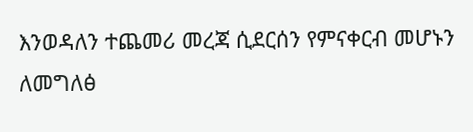እንወዳለን ተጨመሪ መረጃ ሲደርሰን የምናቀርብ መሆኑን ለመግለፅ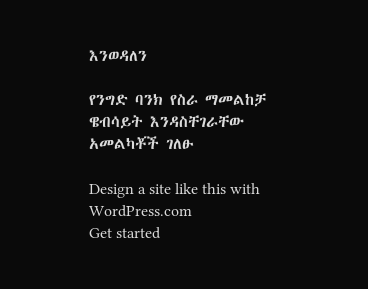እንወዳለን

የንግድ ባንክ የስራ ማመልከቻ ዌብሳይት እንዳስቸገራቸው አመልካቾች ገለፁ

Design a site like this with WordPress.com
Get started